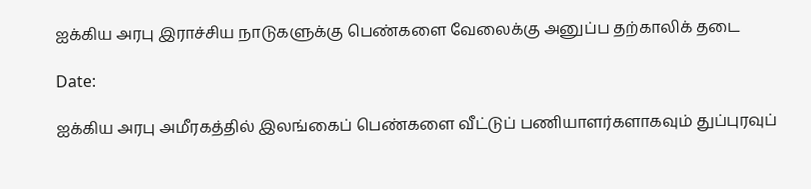ஐக்கிய அரபு இராச்சிய நாடுகளுக்கு பெண்களை வேலைக்கு அனுப்ப தற்காலிக் தடை

Date:

ஐக்கிய அரபு அமீரகத்தில் இலங்கைப் பெண்களை வீட்டுப் பணியாளர்களாகவும் துப்புரவுப்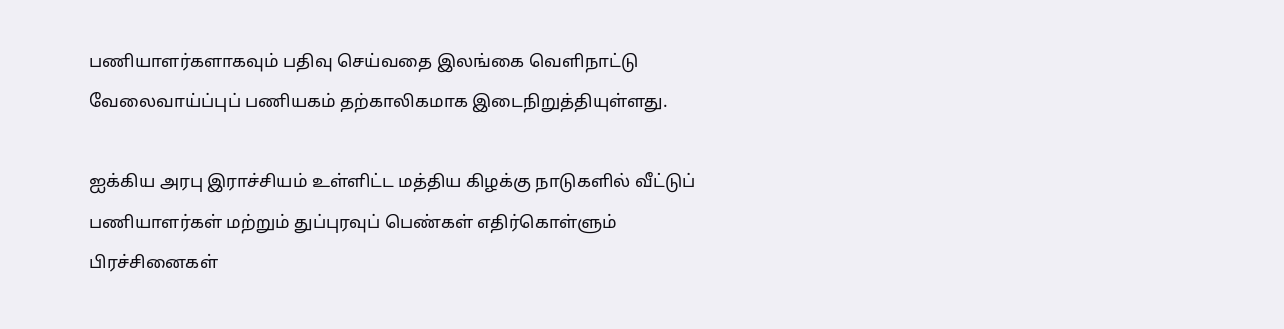பணியாளர்களாகவும் பதிவு செய்வதை இலங்கை வெளிநாட்டு வேலைவாய்ப்புப் பணியகம் தற்காலிகமாக இடைநிறுத்தியுள்ளது.

ஐக்கிய அரபு இராச்சியம் உள்ளிட்ட மத்திய கிழக்கு நாடுகளில் வீட்டுப் பணியாளர்கள் மற்றும் துப்புரவுப் பெண்கள் எதிர்கொள்ளும் பிரச்சினைகள்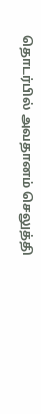தொடர்பில் அவதானம் செலுத்தி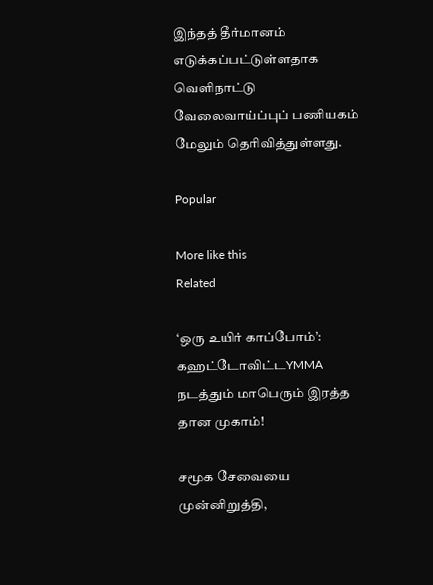இந்தத் தீர்மானம் எடுக்கப்பட்டுள்ளதாக வெளிநாட்டு வேலைவாய்ப்புப் பணியகம் மேலும் தெரிவித்துள்ளது.

Popular

More like this
Related

‘ஒரு உயிர் காப்போம்’: கஹட்டோவிட்டYMMA நடத்தும் மாபெரும் இரத்த தான முகாம்!

சமூக சேவையை முன்னிறுத்தி,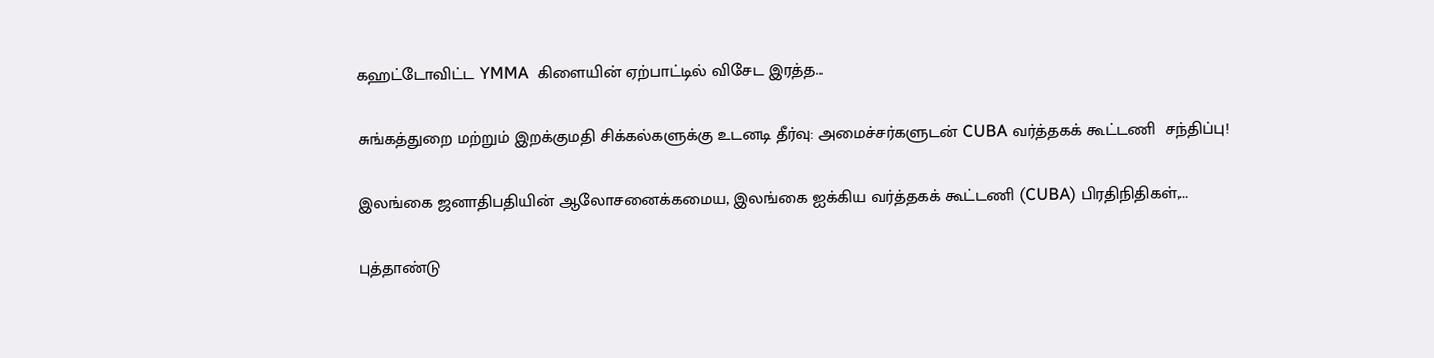கஹட்டோவிட்ட YMMA  கிளையின் ஏற்பாட்டில் விசேட இரத்த...

சுங்கத்துறை மற்றும் இறக்குமதி சிக்கல்களுக்கு உடனடி தீர்வு: அமைச்சர்களுடன் CUBA வர்த்தகக் கூட்டணி  சந்திப்பு!

இலங்கை ஜனாதிபதியின் ஆலோசனைக்கமைய, இலங்கை ஐக்கிய வர்த்தகக் கூட்டணி (CUBA) பிரதிநிதிகள்,...

புத்தாண்டு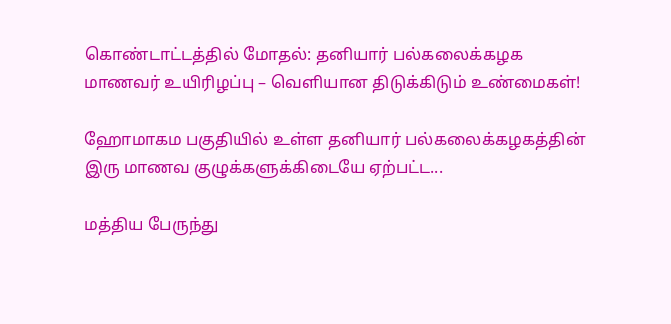கொண்டாட்டத்தில் மோதல்: தனியார் பல்கலைக்கழக மாணவர் உயிரிழப்பு – வெளியான திடுக்கிடும் உண்மைகள்!

ஹோமாகம பகுதியில் உள்ள தனியார் பல்கலைக்கழகத்தின் இரு மாணவ குழுக்களுக்கிடையே ஏற்பட்ட...

மத்திய பேருந்து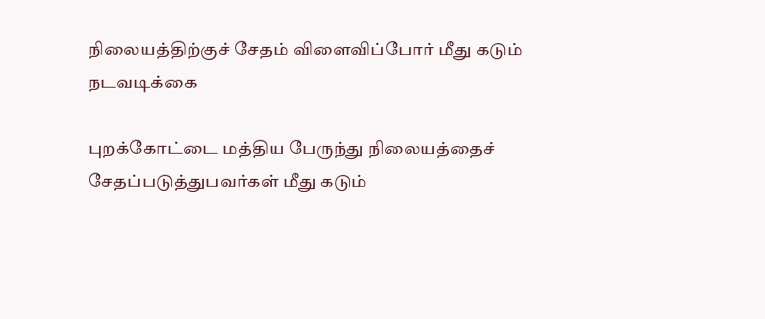நிலையத்திற்குச் சேதம் விளைவிப்போர் மீது கடும் நடவடிக்கை

புறக்கோட்டை மத்திய பேருந்து நிலையத்தைச் சேதப்படுத்துபவர்கள் மீது கடும்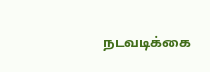நடவடிக்கை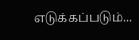எடுக்கப்படும்...